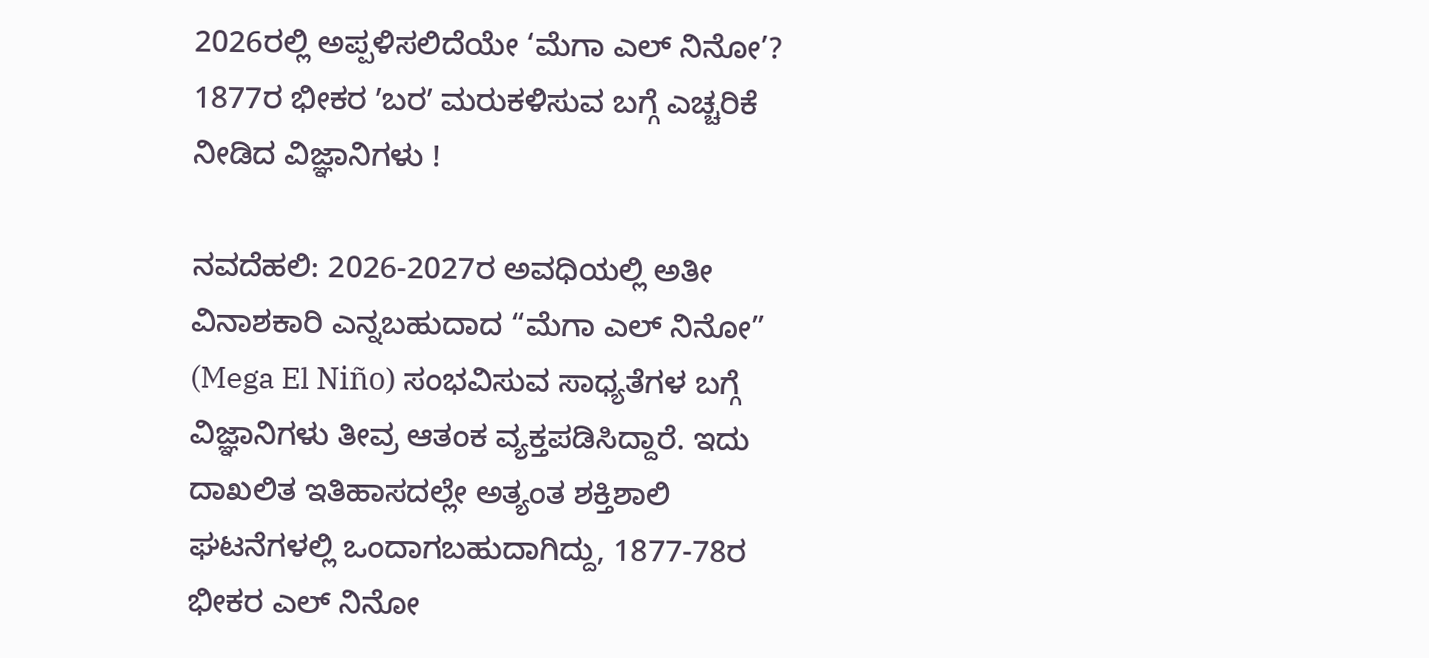2026ರಲ್ಲಿ ಅಪ್ಪಳಿಸಲಿದೆಯೇ ‘ಮೆಗಾ ಎಲ್ ನಿನೋ’? 1877ರ ಭೀಕರ ʼಬರʼ ಮರುಕಳಿಸುವ ಬಗ್ಗೆ ಎಚ್ಚರಿಕೆ ನೀಡಿದ ವಿಜ್ಞಾನಿಗಳು !

ನವದೆಹಲಿ: 2026-2027ರ ಅವಧಿಯಲ್ಲಿ ಅತೀ ವಿನಾಶಕಾರಿ ಎನ್ನಬಹುದಾದ “ಮೆಗಾ ಎಲ್ ನಿನೋ” (Mega El Niño) ಸಂಭವಿಸುವ ಸಾಧ್ಯತೆಗಳ ಬಗ್ಗೆ ವಿಜ್ಞಾನಿಗಳು ತೀವ್ರ ಆತಂಕ ವ್ಯಕ್ತಪಡಿಸಿದ್ದಾರೆ. ಇದು ದಾಖಲಿತ ಇತಿಹಾಸದಲ್ಲೇ ಅತ್ಯಂತ ಶಕ್ತಿಶಾಲಿ ಘಟನೆಗಳಲ್ಲಿ ಒಂದಾಗಬಹುದಾಗಿದ್ದು, 1877-78ರ ಭೀಕರ ಎಲ್ ನಿನೋ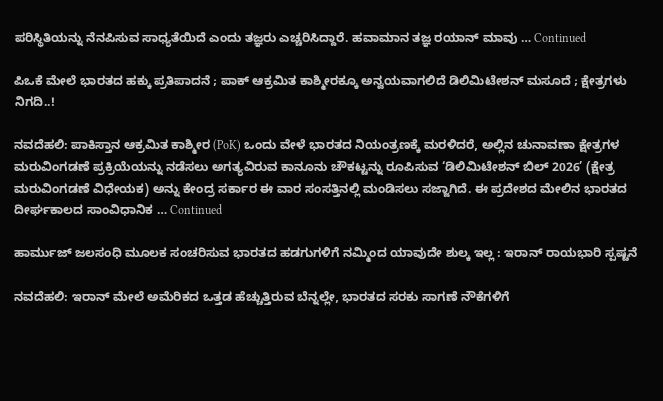ಪರಿಸ್ಥಿತಿಯನ್ನು ನೆನಪಿಸುವ ಸಾಧ್ಯತೆಯಿದೆ ಎಂದು ತಜ್ಞರು ಎಚ್ಚರಿಸಿದ್ದಾರೆ. ಹವಾಮಾನ ತಜ್ಞ ರಯಾನ್ ಮಾವು … Continued

ಪಿಒಕೆ ಮೇಲೆ ಭಾರತದ ಹಕ್ಕು ಪ್ರತಿಪಾದನೆ ; ಪಾಕ್ ಆಕ್ರಮಿತ ಕಾಶ್ಮೀರಕ್ಕೂ ಅನ್ವಯವಾಗಲಿದೆ ಡಿಲಿಮಿಟೇಶನ್ ಮಸೂದೆ ; ಕ್ಷೇತ್ರಗಳು ನಿಗದಿ..!

ನವದೆಹಲಿ: ಪಾಕಿಸ್ತಾನ ಆಕ್ರಮಿತ ಕಾಶ್ಮೀರ (PoK) ಒಂದು ವೇಳೆ ಭಾರತದ ನಿಯಂತ್ರಣಕ್ಕೆ ಮರಳಿದರೆ, ಅಲ್ಲಿನ ಚುನಾವಣಾ ಕ್ಷೇತ್ರಗಳ ಮರುವಿಂಗಡಣೆ ಪ್ರಕ್ರಿಯೆಯನ್ನು ನಡೆಸಲು ಅಗತ್ಯವಿರುವ ಕಾನೂನು ಚೌಕಟ್ಟನ್ನು ರೂಪಿಸುವ ‘ಡಿಲಿಮಿಟೇಶನ್ ಬಿಲ್ 2026’ (ಕ್ಷೇತ್ರ ಮರುವಿಂಗಡಣೆ ವಿಧೇಯಕ) ಅನ್ನು ಕೇಂದ್ರ ಸರ್ಕಾರ ಈ ವಾರ ಸಂಸತ್ತಿನಲ್ಲಿ ಮಂಡಿಸಲು ಸಜ್ಜಾಗಿದೆ. ಈ ಪ್ರದೇಶದ ಮೇಲಿನ ಭಾರತದ ದೀರ್ಘಕಾಲದ ಸಾಂವಿಧಾನಿಕ … Continued

ಹಾರ್ಮುಜ್ ಜಲಸಂಧಿ ಮೂಲಕ ಸಂಚರಿಸುವ ಭಾರತದ ಹಡಗುಗಳಿಗೆ ನಮ್ಮಿಂದ ಯಾವುದೇ ಶುಲ್ಕ ಇಲ್ಲ : ಇರಾನ್‌ ರಾಯಭಾರಿ ಸ್ಪಷ್ಟನೆ

ನವದೆಹಲಿ: ಇರಾನ್ ಮೇಲೆ ಅಮೆರಿಕದ ಒತ್ತಡ ಹೆಚ್ಚುತ್ತಿರುವ ಬೆನ್ನಲ್ಲೇ, ಭಾರತದ ಸರಕು ಸಾಗಣೆ ನೌಕೆಗಳಿಗೆ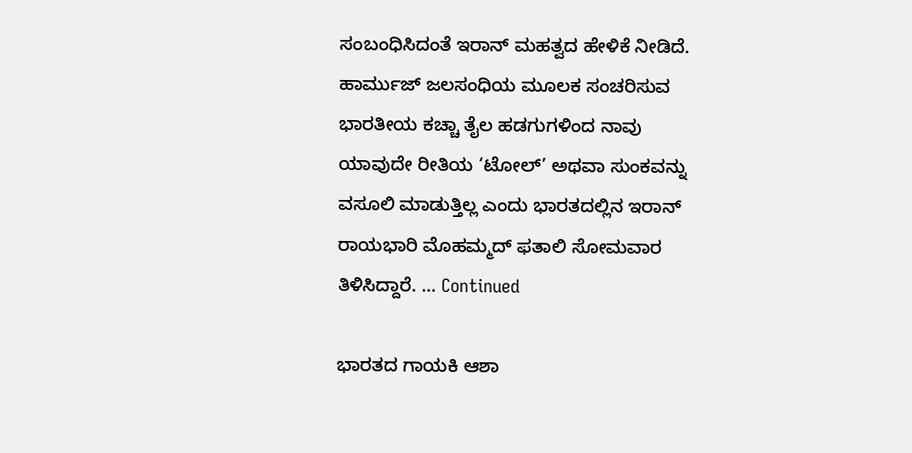ಸಂಬಂಧಿಸಿದಂತೆ ಇರಾನ್ ಮಹತ್ವದ ಹೇಳಿಕೆ ನೀಡಿದೆ. ಹಾರ್ಮುಜ್ ಜಲಸಂಧಿಯ ಮೂಲಕ ಸಂಚರಿಸುವ ಭಾರತೀಯ ಕಚ್ಚಾ ತೈಲ ಹಡಗುಗಳಿಂದ ನಾವು ಯಾವುದೇ ರೀತಿಯ ‘ಟೋಲ್’ ಅಥವಾ ಸುಂಕವನ್ನು ವಸೂಲಿ ಮಾಡುತ್ತಿಲ್ಲ ಎಂದು ಭಾರತದಲ್ಲಿನ ಇರಾನ್ ರಾಯಭಾರಿ ಮೊಹಮ್ಮದ್ ಫತಾಲಿ ಸೋಮವಾರ ತಿಳಿಸಿದ್ದಾರೆ. … Continued

ಭಾರತದ ಗಾಯಕಿ ಆಶಾ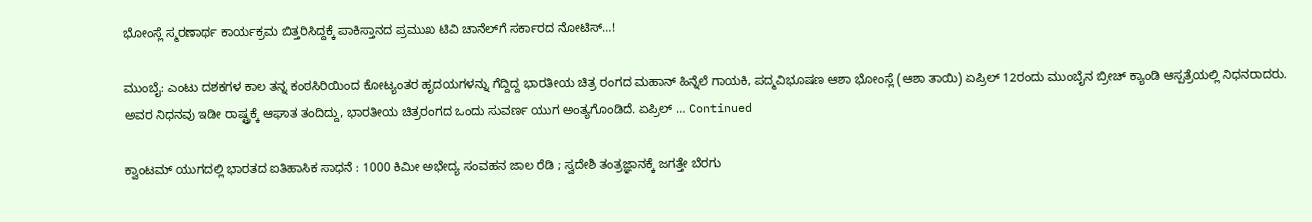ಭೋಂಸ್ಲೆ ಸ್ಮರಣಾರ್ಥ ಕಾರ್ಯಕ್ರಮ ಬಿತ್ತರಿಸಿದ್ದಕ್ಕೆ ಪಾಕಿಸ್ತಾನದ ಪ್ರಮುಖ ಟಿವಿ ಚಾನೆಲ್‌ಗೆ ಸರ್ಕಾರದ ನೋಟಿಸ್…!

ಮುಂಬೈ: ಎಂಟು ದಶಕಗಳ ಕಾಲ ತನ್ನ ಕಂಠಸಿರಿಯಿಂದ ಕೋಟ್ಯಂತರ ಹೃದಯಗಳನ್ನು ಗೆದ್ದಿದ್ದ ಭಾರತೀಯ ಚಿತ್ರ ರಂಗದ ಮಹಾನ್‌ ಹಿನ್ನೆಲೆ ಗಾಯಕಿ, ಪದ್ಮವಿಭೂಷಣ ಆಶಾ ಭೋಂಸ್ಲೆ (ಆಶಾ ತಾಯಿ) ಏಪ್ರಿಲ್ 12ರಂದು ಮುಂಬೈನ ಬ್ರೀಚ್ ಕ್ಯಾಂಡಿ ಆಸ್ಪತ್ರೆಯಲ್ಲಿ ನಿಧನರಾದರು. ಅವರ ನಿಧನವು ಇಡೀ ರಾಷ್ಟ್ರಕ್ಕೆ ಆಘಾತ ತಂದಿದ್ದು, ಭಾರತೀಯ ಚಿತ್ರರಂಗದ ಒಂದು ಸುವರ್ಣ ಯುಗ ಅಂತ್ಯಗೊಂಡಿದೆ. ಏಪ್ರಿಲ್ … Continued

ಕ್ವಾಂಟಮ್ ಯುಗದಲ್ಲಿ ಭಾರತದ ಐತಿಹಾಸಿಕ ಸಾಧನೆ : 1000 ಕಿಮೀ ಅಭೇದ್ಯ ಸಂವಹನ ಜಾಲ ರೆಡಿ ; ಸ್ವದೇಶಿ ತಂತ್ರಜ್ಞಾನಕ್ಕೆ ಜಗತ್ತೇ ಬೆರಗು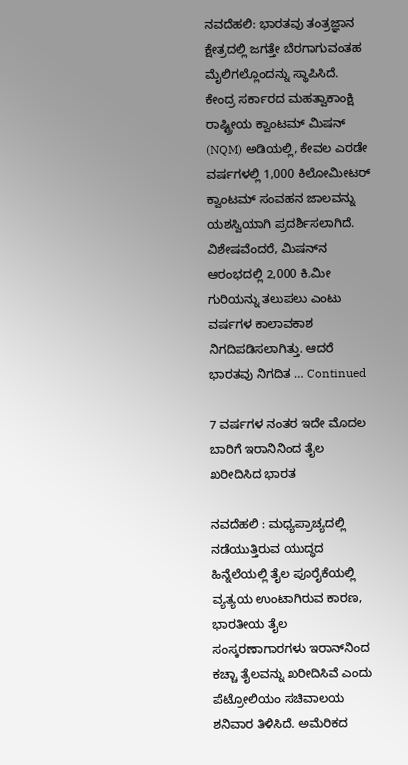ನವದೆಹಲಿ: ಭಾರತವು ತಂತ್ರಜ್ಞಾನ ಕ್ಷೇತ್ರದಲ್ಲಿ ಜಗತ್ತೇ ಬೆರಗಾಗುವಂತಹ ಮೈಲಿಗಲ್ಲೊಂದನ್ನು ಸ್ಥಾಪಿಸಿದೆ. ಕೇಂದ್ರ ಸರ್ಕಾರದ ಮಹತ್ವಾಕಾಂಕ್ಷಿ ರಾಷ್ಟ್ರೀಯ ಕ್ವಾಂಟಮ್ ಮಿಷನ್ (NQM) ಅಡಿಯಲ್ಲಿ, ಕೇವಲ ಎರಡೇ ವರ್ಷಗಳಲ್ಲಿ 1,000 ಕಿಲೋಮೀಟರ್ ಕ್ವಾಂಟಮ್ ಸಂವಹನ ಜಾಲವನ್ನು ಯಶಸ್ವಿಯಾಗಿ ಪ್ರದರ್ಶಿಸಲಾಗಿದೆ. ವಿಶೇಷವೆಂದರೆ, ಮಿಷನ್‌ನ ಆರಂಭದಲ್ಲಿ 2,000 ಕಿ.ಮೀ ಗುರಿಯನ್ನು ತಲುಪಲು ಎಂಟು ವರ್ಷಗಳ ಕಾಲಾವಕಾಶ ನಿಗದಿಪಡಿಸಲಾಗಿತ್ತು. ಆದರೆ ಭಾರತವು ನಿಗದಿತ … Continued

7 ವರ್ಷಗಳ ನಂತರ ಇದೇ ಮೊದಲ ಬಾರಿಗೆ ಇರಾನಿನಿಂದ ತೈಲ ಖರೀದಿಸಿದ ಭಾರತ

ನವದೆಹಲಿ : ಮಧ್ಯಪ್ರಾಚ್ಯದಲ್ಲಿ ನಡೆಯುತ್ತಿರುವ ಯುದ್ಧದ ಹಿನ್ನೆಲೆಯಲ್ಲಿ ತೈಲ ಪೂರೈಕೆಯಲ್ಲಿ ವ್ಯತ್ಯಯ ಉಂಟಾಗಿರುವ ಕಾರಣ, ಭಾರತೀಯ ತೈಲ ಸಂಸ್ಕರಣಾಗಾರಗಳು ಇರಾನ್‌ನಿಂದ ಕಚ್ಚಾ ತೈಲವನ್ನು ಖರೀದಿಸಿವೆ ಎಂದು ಪೆಟ್ರೋಲಿಯಂ ಸಚಿವಾಲಯ ಶನಿವಾರ ತಿಳಿಸಿದೆ. ಅಮೆರಿಕದ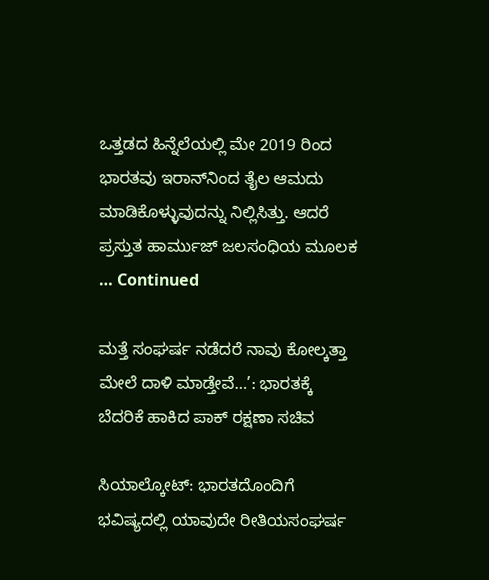ಒತ್ತಡದ ಹಿನ್ನೆಲೆಯಲ್ಲಿ ಮೇ 2019 ರಿಂದ ಭಾರತವು ಇರಾನ್‌ನಿಂದ ತೈಲ ಆಮದು ಮಾಡಿಕೊಳ್ಳುವುದನ್ನು ನಿಲ್ಲಿಸಿತ್ತು. ಆದರೆ ಪ್ರಸ್ತುತ ಹಾರ್ಮುಜ್ ಜಲಸಂಧಿಯ ಮೂಲಕ … Continued

ಮತ್ತೆ ಸಂಘರ್ಷ ನಡೆದರೆ ನಾವು ಕೋಲ್ಕತ್ತಾ ಮೇಲೆ ದಾಳಿ ಮಾಡ್ತೇವೆ…’: ಭಾರತಕ್ಕೆ ಬೆದರಿಕೆ ಹಾಕಿದ ಪಾಕ್ ರಕ್ಷಣಾ ಸಚಿವ

ಸಿಯಾಲ್ಕೋಟ್: ಭಾರತದೊಂದಿಗೆ ಭವಿಷ್ಯದಲ್ಲಿ ಯಾವುದೇ ರೀತಿಯಸಂಘರ್ಷ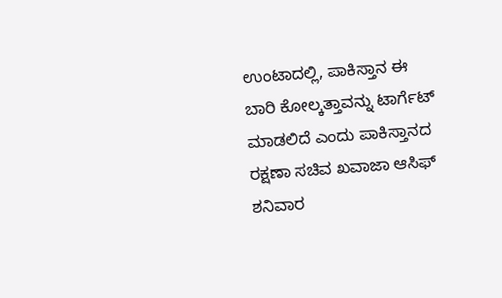ಉಂಟಾದಲ್ಲಿ, ಪಾಕಿಸ್ತಾನ ಈ ಬಾರಿ ಕೋಲ್ಕತ್ತಾವನ್ನು ಟಾರ್ಗೆಟ್‌ ಮಾಡಲಿದೆ ಎಂದು ಪಾಕಿಸ್ತಾನದ ರಕ್ಷಣಾ ಸಚಿವ ಖವಾಜಾ ಆಸಿಫ್ ಶನಿವಾರ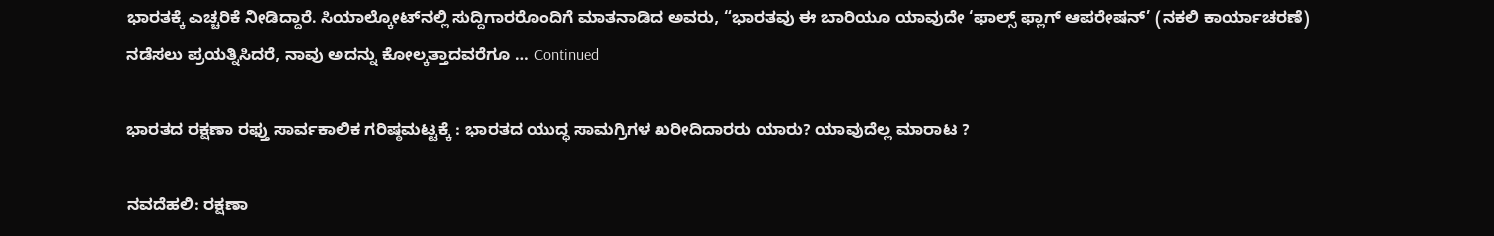ಭಾರತಕ್ಕೆ ಎಚ್ಚರಿಕೆ ನೀಡಿದ್ದಾರೆ. ಸಿಯಾಲ್ಕೋಟ್‌ನಲ್ಲಿ ಸುದ್ದಿಗಾರರೊಂದಿಗೆ ಮಾತನಾಡಿದ ಅವರು, “ಭಾರತವು ಈ ಬಾರಿಯೂ ಯಾವುದೇ ‘ಫಾಲ್ಸ್ ಫ್ಲಾಗ್ ಆಪರೇಷನ್’ (ನಕಲಿ ಕಾರ್ಯಾಚರಣೆ) ನಡೆಸಲು ಪ್ರಯತ್ನಿಸಿದರೆ, ನಾವು ಅದನ್ನು ಕೋಲ್ಕತ್ತಾದವರೆಗೂ … Continued

ಭಾರತದ ರಕ್ಷಣಾ ರಫ್ತು ಸಾರ್ವಕಾಲಿಕ ಗರಿಷ್ಠಮಟ್ಟಕ್ಕೆ : ಭಾರತದ ಯುದ್ಧ ಸಾಮಗ್ರಿಗಳ ಖರೀದಿದಾರರು ಯಾರು? ಯಾವುದೆಲ್ಲ ಮಾರಾಟ ?

ನವದೆಹಲಿ: ರಕ್ಷಣಾ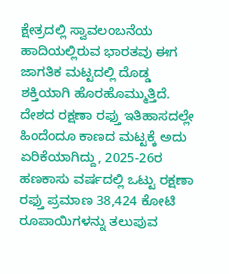ಕ್ಷೇತ್ರದಲ್ಲಿ ಸ್ವಾವಲಂಬನೆಯ ಹಾದಿಯಲ್ಲಿರುವ ಭಾರತವು ಈಗ ಜಾಗತಿಕ ಮಟ್ಟದಲ್ಲಿ ದೊಡ್ಡ ಶಕ್ತಿಯಾಗಿ ಹೊರಹೊಮ್ಮುತ್ತಿದೆ. ದೇಶದ ರಕ್ಷಣಾ ರಫ್ತು ಇತಿಹಾಸದಲ್ಲೇ ಹಿಂದೆಂದೂ ಕಾಣದ ಮಟ್ಟಕ್ಕೆ ಅದು ಏರಿಕೆಯಾಗಿದ್ದು, 2025-26ರ ಹಣಕಾಸು ವರ್ಷದಲ್ಲಿ ಒಟ್ಟು ರಕ್ಷಣಾ ರಫ್ತು ಪ್ರಮಾಣ 38,424 ಕೋಟಿ ರೂಪಾಯಿಗಳನ್ನು ತಲುಪುವ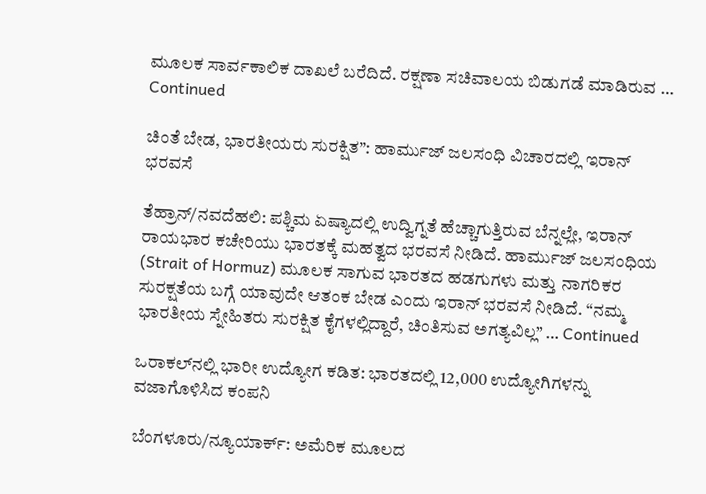ಮೂಲಕ ಸಾರ್ವಕಾಲಿಕ ದಾಖಲೆ ಬರೆದಿದೆ. ರಕ್ಷಣಾ ಸಚಿವಾಲಯ ಬಿಡುಗಡೆ ಮಾಡಿರುವ … Continued

ಚಿಂತೆ ಬೇಡ, ಭಾರತೀಯರು ಸುರಕ್ಷಿತ”: ಹಾರ್ಮುಜ್ ಜಲಸಂಧಿ ವಿಚಾರದಲ್ಲಿ ಇರಾನ್ ಭರವಸೆ

ತೆಹ್ರಾನ್/ನವದೆಹಲಿ: ಪಶ್ಚಿಮ ಏಷ್ಯಾದಲ್ಲಿ ಉದ್ವಿಗ್ನತೆ ಹೆಚ್ಚಾಗುತ್ತಿರುವ ಬೆನ್ನಲ್ಲೇ, ಇರಾನ್ ರಾಯಭಾರ ಕಚೇರಿಯು ಭಾರತಕ್ಕೆ ಮಹತ್ವದ ಭರವಸೆ ನೀಡಿದೆ. ಹಾರ್ಮುಜ್ ಜಲಸಂಧಿಯ (Strait of Hormuz) ಮೂಲಕ ಸಾಗುವ ಭಾರತದ ಹಡಗುಗಳು ಮತ್ತು ನಾಗರಿಕರ ಸುರಕ್ಷತೆಯ ಬಗ್ಗೆ ಯಾವುದೇ ಆತಂಕ ಬೇಡ ಎಂದು ಇರಾನ್ ಭರವಸೆ ನೀಡಿದೆ. “ನಮ್ಮ ಭಾರತೀಯ ಸ್ನೇಹಿತರು ಸುರಕ್ಷಿತ ಕೈಗಳಲ್ಲಿದ್ದಾರೆ, ಚಿಂತಿಸುವ ಅಗತ್ಯವಿಲ್ಲ” … Continued

ಒರಾಕಲ್‌ನಲ್ಲಿ ಭಾರೀ ಉದ್ಯೋಗ ಕಡಿತ: ಭಾರತದಲ್ಲಿ 12,000 ಉದ್ಯೋಗಿಗಳನ್ನು ವಜಾಗೊಳಿಸಿದ ಕಂಪನಿ

ಬೆಂಗಳೂರು/ನ್ಯೂಯಾರ್ಕ್: ಅಮೆರಿಕ ಮೂಲದ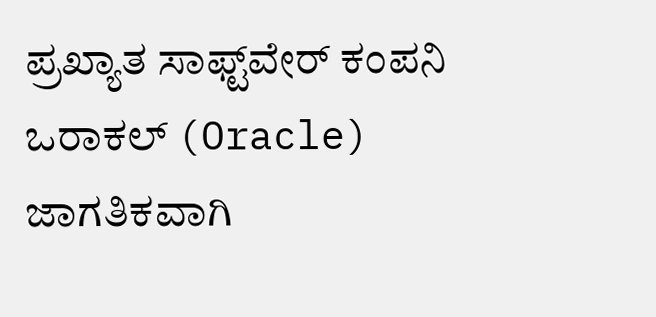ಪ್ರಖ್ಯಾತ ಸಾಫ್ಟ್‌ವೇರ್ ಕಂಪನಿ ಒರಾಕಲ್ (Oracle) ಜಾಗತಿಕವಾಗಿ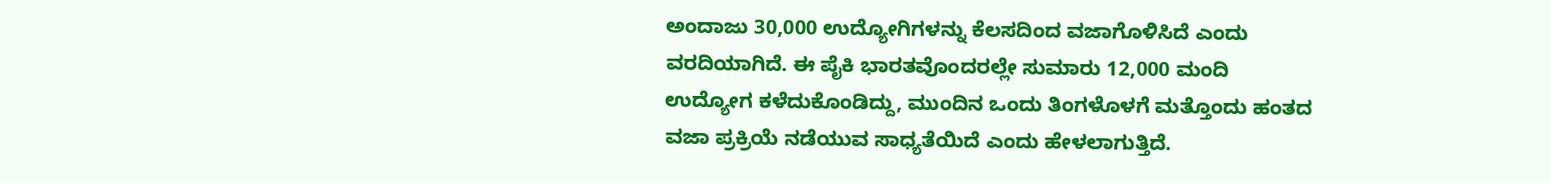ಅಂದಾಜು 30,000 ಉದ್ಯೋಗಿಗಳನ್ನು ಕೆಲಸದಿಂದ ವಜಾಗೊಳಿಸಿದೆ ಎಂದು ವರದಿಯಾಗಿದೆ. ಈ ಪೈಕಿ ಭಾರತವೊಂದರಲ್ಲೇ ಸುಮಾರು 12,000 ಮಂದಿ ಉದ್ಯೋಗ ಕಳೆದುಕೊಂಡಿದ್ದು, ಮುಂದಿನ ಒಂದು ತಿಂಗಳೊಳಗೆ ಮತ್ತೊಂದು ಹಂತದ ವಜಾ ಪ್ರಕ್ರಿಯೆ ನಡೆಯುವ ಸಾಧ್ಯತೆಯಿದೆ ಎಂದು ಹೇಳಲಾಗುತ್ತಿದೆ.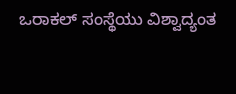ಒರಾಕಲ್ ಸಂಸ್ಥೆಯು ವಿಶ್ವಾದ್ಯಂತ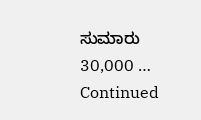ಸುಮಾರು 30,000 … Continued